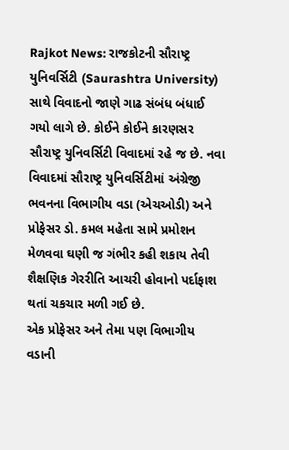Rajkot News: રાજકોટની સૌરાષ્ટ્ર યુનિવર્સિટી (Saurashtra University) સાથે વિવાદનો જાણે ગાઢ સંબંધ બંધાઈ ગયો લાગે છે. કોઈને કોઈને કારણસર સૌરાષ્ટ્ર યુનિવર્સિટી વિવાદમાં રહે જ છે. નવા વિવાદમાં સૌરાષ્ટ્ર યુનિવર્સિટીમાં અંગ્રેજી ભવનના વિભાગીય વડા (એચઓડી) અને પ્રોફેસર ડો. કમલ મહેતા સામે પ્રમોશન મેળવવા ઘણી જ ગંભીર કહી શકાય તેવી શૈક્ષણિક ગેરરીતિ આચરી હોવાનો પર્દાફાશ થતાં ચકચાર મળી ગઈ છે.
એક પ્રોફેસર અને તેમા પણ વિભાગીય વડાની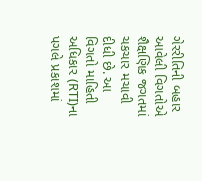ગેરરીતિની બહાર આવેલી વિગતોએ શૈક્ષણિક જગતમાં ચકચાર મચાવી દીધી છે. આ વિગતો માહિતી અધિકાર (RTI)ના પગલે પ્રકાશમાં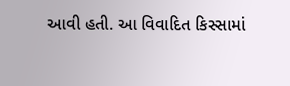આવી હતી. આ વિવાદિત કિસ્સામાં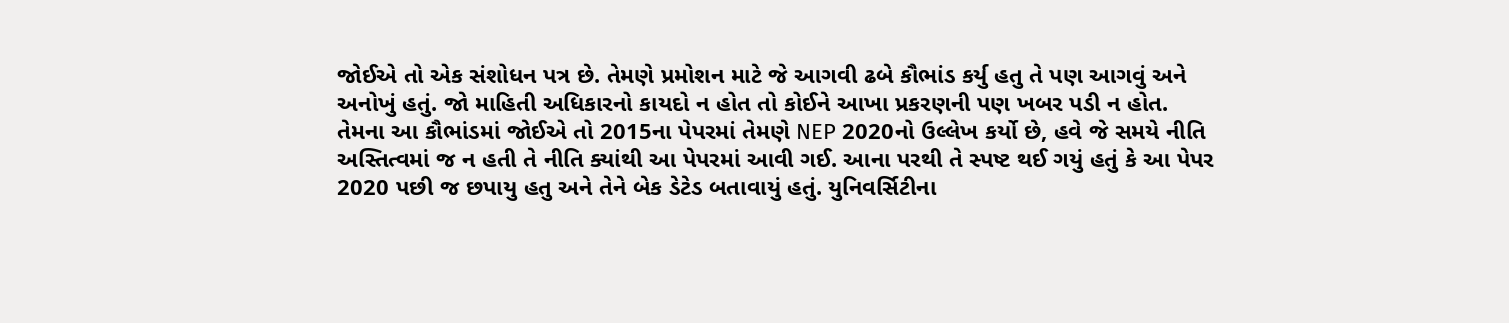જોઈએ તો એક સંશોધન પત્ર છે. તેમણે પ્રમોશન માટે જે આગવી ઢબે કૌભાંડ કર્યુ હતુ તે પણ આગવું અને અનોખું હતું. જો માહિતી અધિકારનો કાયદો ન હોત તો કોઈને આખા પ્રકરણની પણ ખબર પડી ન હોત.
તેમના આ કૌભાંડમાં જોઈએ તો 2015ના પેપરમાં તેમણે NEP 2020નો ઉલ્લેખ કર્યો છે, હવે જે સમયે નીતિ અસ્તિત્વમાં જ ન હતી તે નીતિ ક્યાંથી આ પેપરમાં આવી ગઈ. આના પરથી તે સ્પષ્ટ થઈ ગયું હતું કે આ પેપર 2020 પછી જ છપાયુ હતુ અને તેને બેક ડેટેડ બતાવાયું હતું. યુનિવર્સિટીના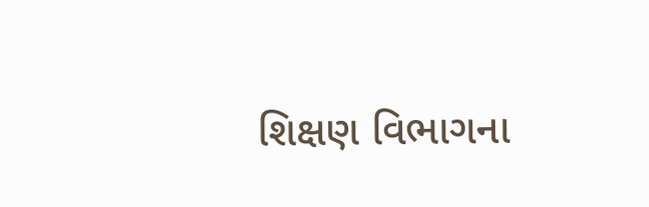શિક્ષણ વિભાગના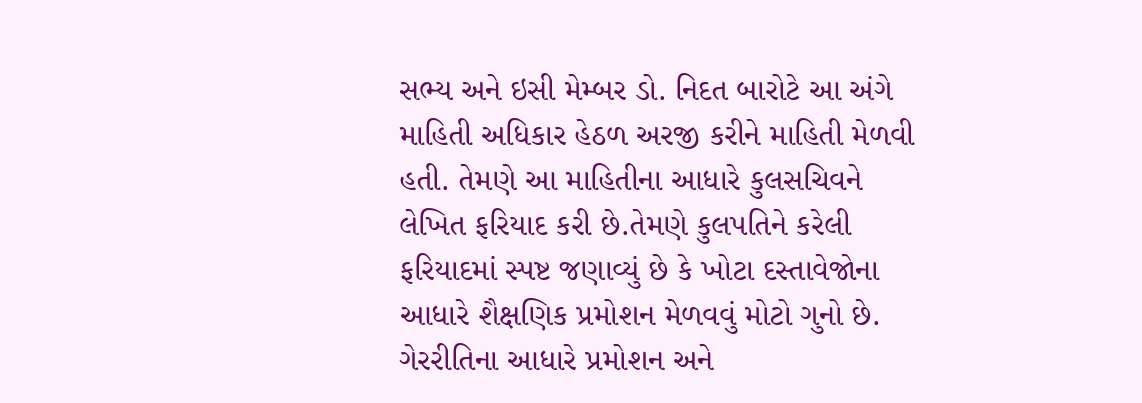સભ્ય અને ઇસી મેમ્બર ડો. નિદત બારોટે આ અંગે માહિતી અધિકાર હેઠળ અરજી કરીને માહિતી મેળવી હતી. તેમણે આ માહિતીના આધારે કુલસચિવને લેખિત ફરિયાદ કરી છે.તેમણે કુલપતિને કરેલી ફરિયાદમાં સ્પષ્ટ જણાવ્યું છે કે ખોટા દસ્તાવેજોના આધારે શૈક્ષણિક પ્રમોશન મેળવવું મોટો ગુનો છે. ગેરરીતિના આધારે પ્રમોશન અને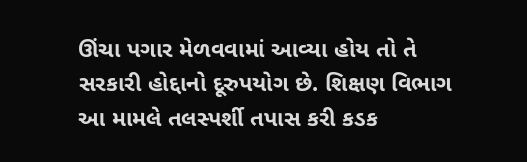ઊંચા પગાર મેળવવામાં આવ્યા હોય તો તે સરકારી હોદ્દાનો દૂરુપયોગ છે. શિક્ષણ વિભાગ આ મામલે તલસ્પર્શી તપાસ કરી કડક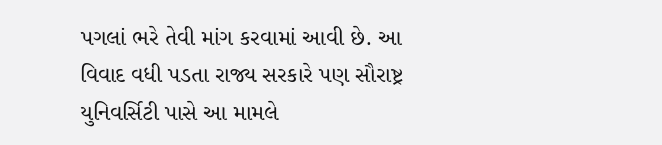પગલાં ભરે તેવી માંગ કરવામાં આવી છે. આ વિવાદ વધી પડતા રાજ્ય સરકારે પણ સૌરાષ્ટ્ર યુનિવર્સિટી પાસે આ મામલે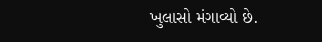ખુલાસો મંગાવ્યો છે.